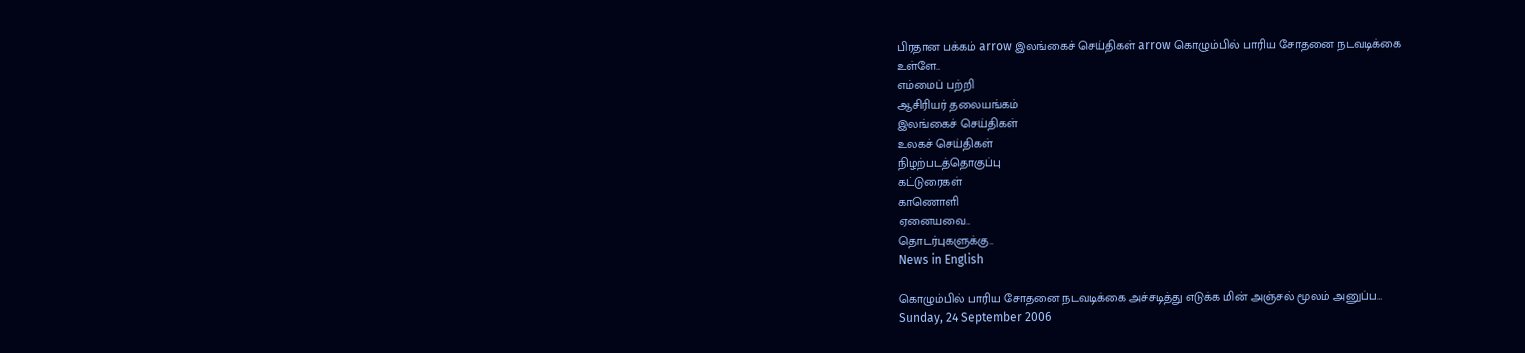பிரதான பக்கம் arrow இலங்கைச் செய்திகள் arrow கொழும்பில் பாரிய சோதனை நடவடிக்கை
உள்ளே..
எம்மைப் பற்றி
ஆசிரியர் தலையங்கம்
இலங்கைச் செய்திகள்
உலகச் செய்திகள்
நிழற்படத்தொகுப்பு
கட்டுரைகள்
காணொளி
ஏனையவை..
தொடர்புகளுக்கு..
News in English

கொழும்பில் பாரிய சோதனை நடவடிக்கை அச்சடித்து எடுக்க மின் அஞ்சல் மூலம் அனுப்ப…
Sunday, 24 September 2006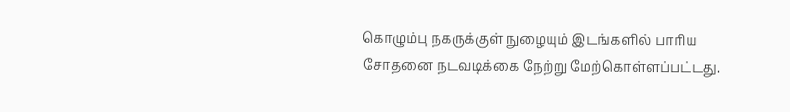கொழும்பு நகருக்குள் நுழையும் இடங்களில் பாரிய சோதனை நடவடிக்கை நேற்று மேற்கொள்ளப்பட்டது.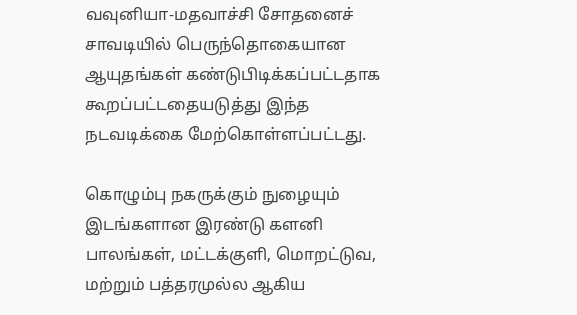வவுனியா-மதவாச்சி சோதனைச் சாவடியில் பெருந்தொகையான ஆயுதங்கள் கண்டுபிடிக்கப்பட்டதாக கூறப்பட்டதையடுத்து இந்த நடவடிக்கை மேற்கொள்ளப்பட்டது.

கொழும்பு நகருக்கும் நுழையும் இடங்களான இரண்டு களனி பாலங்கள், மட்டக்குளி, மொறட்டுவ, மற்றும் பத்தரமுல்ல ஆகிய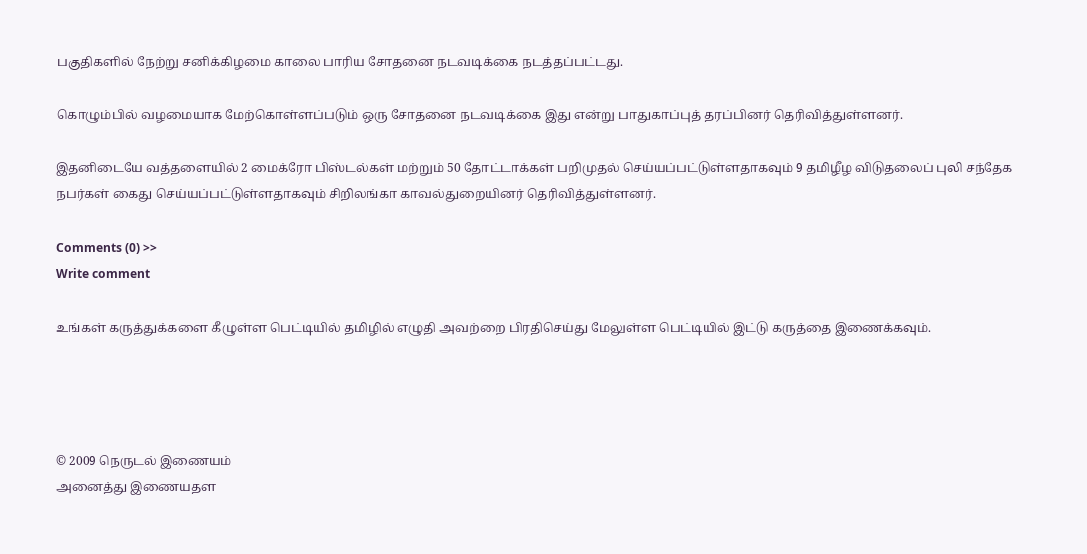பகுதிகளில் நேற்று சனிக்கிழமை காலை பாரிய சோதனை நடவடிக்கை நடத்தப்பட்டது.

கொழும்பில் வழமையாக மேற்கொள்ளப்படும் ஒரு சோதனை நடவடிக்கை இது என்று பாதுகாப்புத் தரப்பினர் தெரிவித்துள்ளனர்.

இதனிடையே வத்தளையில் 2 மைக்ரோ பிஸ்டல்கள் மற்றும் 50 தோட்டாக்கள் பறிமுதல் செய்யப்பட்டுள்ளதாகவும் 9 தமிழீழ விடுதலைப் புலி சந்தேக நபர்கள் கைது செய்யப்பட்டுள்ளதாகவும் சிறிலங்கா காவல்துறையினர் தெரிவித்துள்ளனர்.

Comments (0) >>
Write comment

உங்கள் கருத்துக்களை கீழுள்ள பெட்டியில் தமிழில் எழுதி அவற்றை பிரதிசெய்து மேலுள்ள பெட்டியில் இட்டு கருத்தை இணைக்கவும்.




© 2009 நெருடல் இணையம்
அனைத்து இணையதள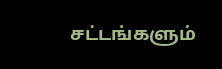சட்டங்களும்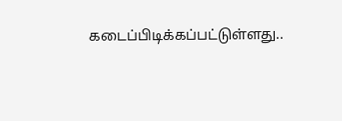கடைப்பிடிக்கப்பட்டுள்ளது..